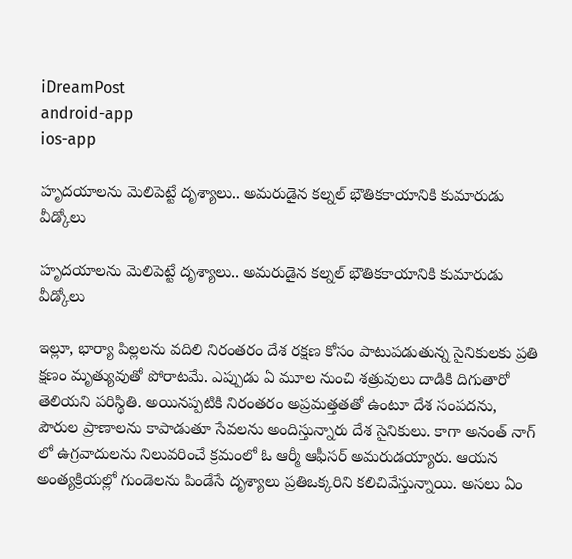iDreamPost
android-app
ios-app

హృదయాలను మెలిపెట్టే దృశ్యాలు.. అమరుడైన కల్నల్ భౌతికకాయానికి కుమారుడు వీడ్కోలు

హృదయాలను మెలిపెట్టే దృశ్యాలు.. అమరుడైన కల్నల్ భౌతికకాయానికి కుమారుడు వీడ్కోలు

ఇల్లూ, భార్యా పిల్లలను వదిలి నిరంతరం దేశ రక్షణ కోసం పాటుపడుతున్న సైనికులకు ప్రతి క్షణం మృత్యువుతో పోరాటమే. ఎప్పుడు ఏ మూల నుంచి శత్రువులు దాడికి దిగుతారో తెలియని పరిస్థితి. అయినప్పటికి నిరంతరం అప్రమత్తతతో ఉంటూ దేశ సంపదను, పౌరుల ప్రాణాలను కాపాడుతూ సేవలను అందిస్తున్నారు దేశ సైనికులు. కాగా అనంత్ నాగ్ లో ఉగ్రవాదులను నిలువరించే క్రమంలో ఓ ఆర్మీ ఆఫీసర్ అమరుడయ్యారు. ఆయన అంత్యక్రియల్లో గుండెలను పిండేసే దృశ్యాలు ప్రతిఒక్కరిని కలిచివేస్తున్నాయి. అసలు ఏం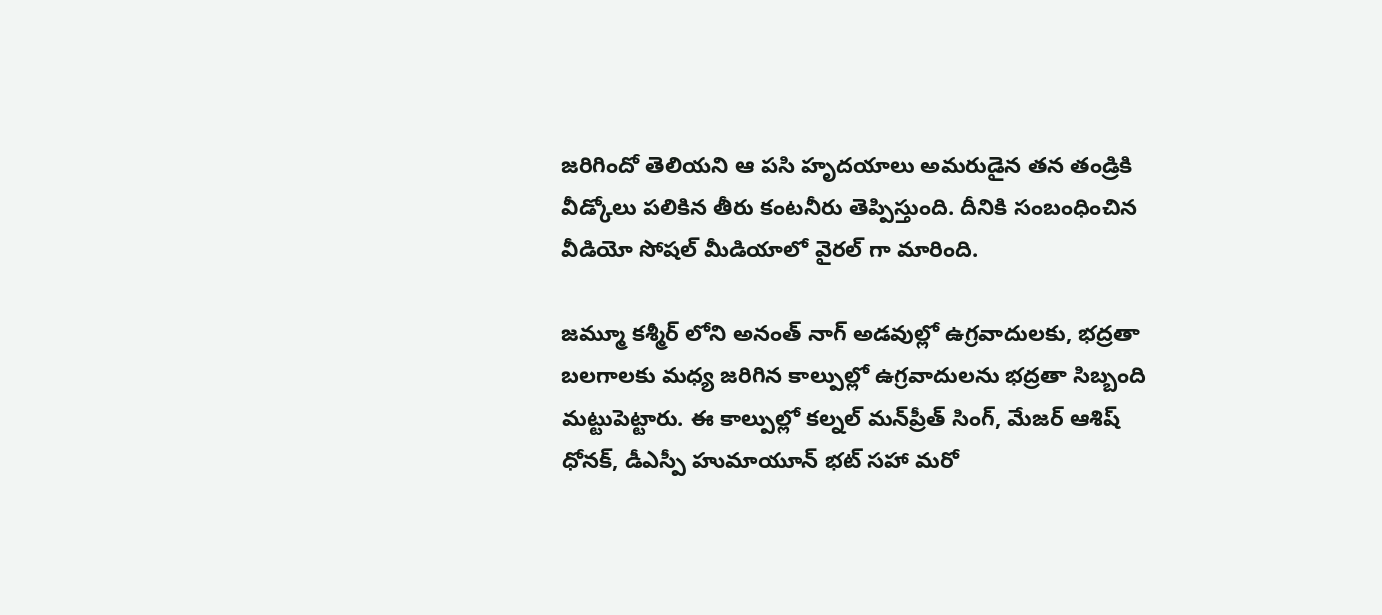జరిగిందో తెలియని ఆ పసి హృదయాలు అమరుడైన తన తండ్రికి వీడ్కోలు పలికిన తీరు కంటనీరు తెప్పిస్తుంది. దీనికి సంబంధించిన వీడియో సోషల్ మీడియాలో వైరల్ గా మారింది.

జమ్మూ కశ్మీర్ లోని అనంత్ నాగ్ అడవుల్లో ఉగ్రవాదులకు, భద్రతా బలగాలకు మధ్య జరిగిన కాల్పుల్లో ఉగ్రవాదులను భద్రతా సిబ్బంది మట్టుపెట్టారు. ఈ కాల్పుల్లో కల్నల్‌ మన్‌ప్రీత్‌ సింగ్‌, మేజర్‌ ఆశిష్‌ ధోనక్‌, డీఎస్పీ హుమాయూన్‌ భట్‌ సహా మరో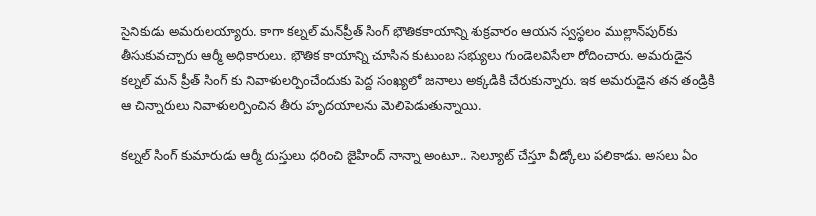సైనికుడు అమరులయ్యారు. కాగా కల్నల్ మన్‌ప్రీత్‌ సింగ్‌ భౌతికకాయాన్ని శుక్రవారం ఆయన స్వస్థలం ముల్లాన్‌పుర్‌కు తీసుకువచ్చారు ఆర్మీ అధికారులు. భౌతిక కాయాన్ని చూసిన కుటుంబ సభ్యులు గుండెలవిసేలా రోదించారు. అమరుడైన కల్నల్ మన్ ప్రీత్ సింగ్ కు నివాళులర్పించేందుకు పెద్ద సంఖ్యలో జనాలు అక్కడికి చేరుకున్నారు. ఇక అమరుడైన తన తండ్రికి ఆ చిన్నారులు నివాళులర్పించిన తీరు హృదయాలను మెలిపెడుతున్నాయి.

కల్నల్ సింగ్ కుమారుడు ఆర్మీ దుస్తులు ధరించి జైహింద్ నాన్నా అంటూ.. సెల్యూట్ చేస్తూ వీడ్కోలు పలికాడు. అసలు ఏం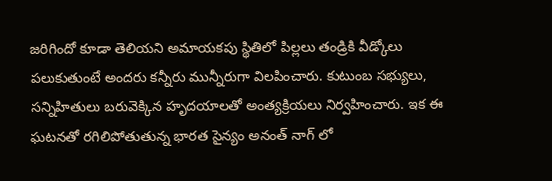జరిగిందో కూడా తెలియని అమాయకపు స్థితిలో పిల్లలు తండ్రికి వీడ్కోలు పలుకుతుంటే అందరు కన్నీరు మున్నీరుగా విలపించారు. కుటుంబ సభ్యులు, సన్నిహితులు బరువెక్కిన హృదయాలతో అంత్యక్రియలు నిర్వహించారు. ఇక ఈ ఘటనతో రగిలిపోతుతున్న భారత సైన్యం అనంత్ నాగ్ లో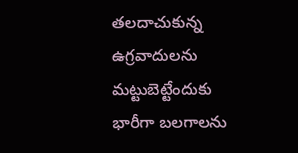తలదాచుకున్న ఉగ్రవాదులను మట్టుబెట్టేందుకు భారీగా బలగాలను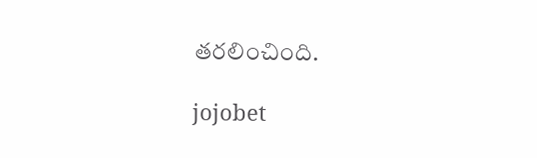తరలించింది.

jojobet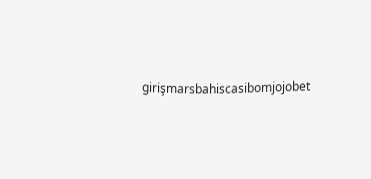girişmarsbahiscasibomjojobet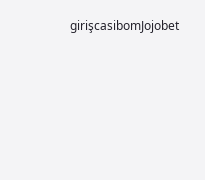girişcasibomJojobet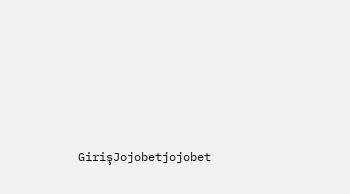GirişJojobetjojobet